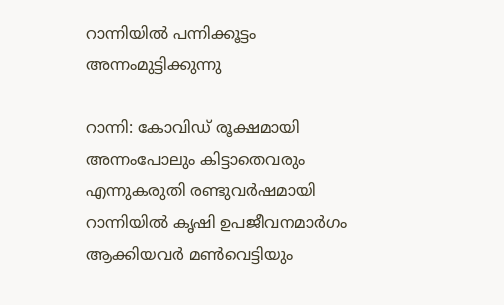റാന്നിയിൽ പന്നിക്കൂട്ടം അന്നംമുട്ടിക്കുന്നു

റാന്നി: കോവിഡ് രൂക്ഷമായി അന്നംപോലും കിട്ടാതെവരും എന്നുകരുതി രണ്ടുവർഷമായി റാന്നിയിൽ കൃഷി ഉപജീവനമാർഗം ആക്കിയവർ മൺവെട്ടിയും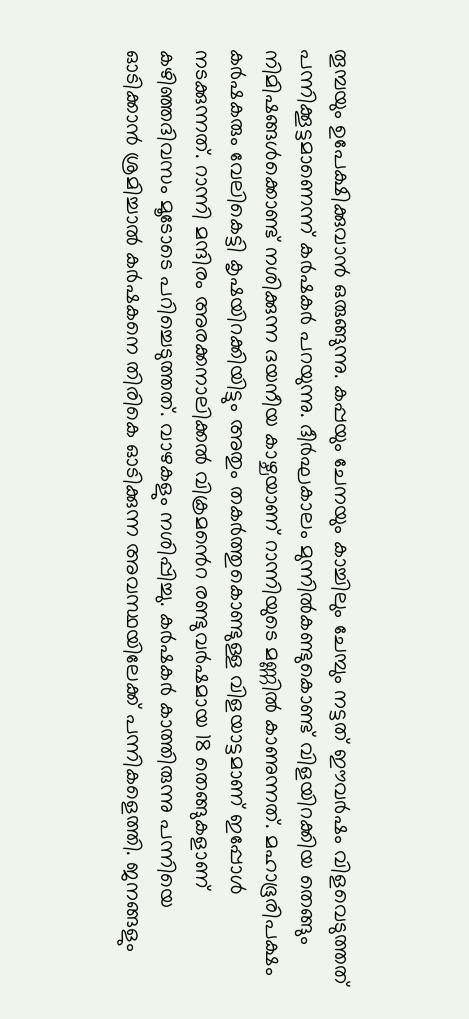തൂമ്പയും ഉപേക്ഷിക്കുവാൻ ഒരുങ്ങുന്നു. കപ്പയും ചേനയും കാച്ചിലും ചേമ്പും നട്ടത് ഈവർഷം വിളവെടുത്തത് പന്നിക്കൂട്ടമാണെന്ന് കർഷകർ പറയുന്നു. ദീർഘകാലം മുന്നിൽകണ്ടുകൊണ്ട് വിളയിറക്കിയ തെങ്ങും നിമിഷങ്ങൾക്കൊണ്ട് നശിക്കുന്ന ദയനീയ കാഴ്ചയാണ് റാന്നിയുടെ മണ്ണിൽ കാണുന്നത്. മഹാഭൂരിപക്ഷം കർഷകരും വേലികെട്ടി കൃഷയിറക്കിയിട്ടും അതും തകർത്തുകൊണ്ടുള്ള വിളയാട്ടമാണ് ഇപ്പോൾ നടക്കുന്നത്. റാന്നി മന്ദിരം അരക്കനാലിക്കൽ വിക്രമൻെറ രണ്ടുവർഷമായ 18 തെങ്ങുകളാണ് കഴിഞ്ഞദിവസം മൂടോടെ പറിച്ചെടുത്തത്. വാഴകളും നശിപ്പിച്ചു. കർഷകർ കാത്തിരുന്നു പന്നിയെ ഓടിക്കാൻ ശ്രമിച്ചാൽ കർഷകനെ തിരികെ ഓടിക്കുന്ന അവസ്ഥയിലേക്ക് പന്നികളെത്തി. ജനങ്ങളും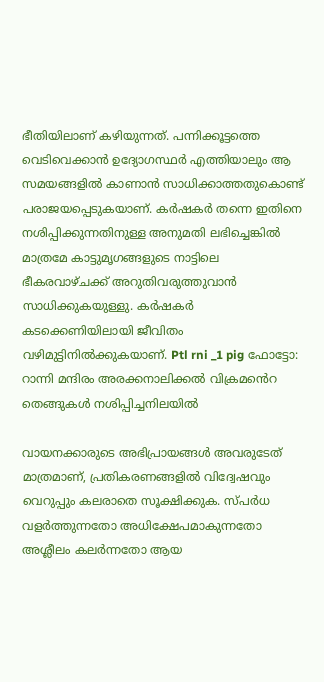ഭീതിയിലാണ് കഴിയുന്നത്. പന്നിക്കൂട്ടത്തെ വെടിവെക്കാൻ ഉദ്യോഗസ്ഥർ എത്തിയാലും ആ സമയങ്ങളിൽ കാണാൻ സാധിക്കാത്തതുകൊണ്ട് പരാജയപ്പെടുകയാണ്. കർഷകർ തന്നെ ഇതിനെ നശിപ്പിക്കുന്നതിനുള്ള അനുമതി ലഭിച്ചെങ്കിൽ മാത്രമേ കാട്ടുമൃഗങ്ങളുടെ നാട്ടിലെ ഭീകരവാഴ്ചക്ക് അറുതിവരുത്തുവാൻ സാധിക്കുകയുള്ളു. കർഷകർ കടക്കെണിയിലായി ജീവിതം വഴിമുട്ടിനിൽക്കുകയാണ്. Ptl rni _1 pig ഫോട്ടോ: റാന്നി മന്ദിരം അരക്കനാലിക്കൽ വിക്രമൻെറ തെങ്ങുകൾ നശിപ്പിച്ചനിലയിൽ

വായനക്കാരുടെ അഭിപ്രായങ്ങള്‍ അവരുടേത് മാത്രമാണ്, പ്രതികരണങ്ങളിൽ വിദ്വേഷവും വെറുപ്പും കലരാതെ സൂക്ഷിക്കുക. സ്പർധ വളർത്തുന്നതോ അധിക്ഷേപമാകുന്നതോ അശ്ലീലം കലർന്നതോ ആയ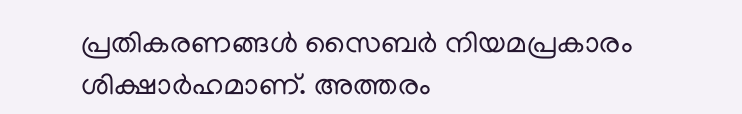പ്രതികരണങ്ങൾ സൈബർ നിയമപ്രകാരം ശിക്ഷാർഹമാണ്. അത്തരം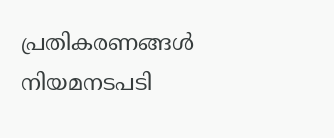പ്രതികരണങ്ങൾ നിയമനടപടി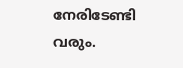നേരിടേണ്ടി വരും.